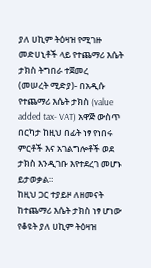ያለ ሀኪም ትዕዛዝ የሚገዙ መድሀኒቶች ላይ የተጨማሪ እሴት ታክስ ትግበራ ተጀመረ
(መሠረት ሚድያ)- በአዲሱ የተጨማሪ እሴት ታክስ (value added tax- VAT) አዋጅ ውስጥ በርካታ ከዚህ በፊት ነፃ የነበሩ ምርቶች እና አገልግሎቶች ወደ ታክስ እንዲገቡ እየተደረገ መሆኑ ይታወቃል።
ከዚህ ጋር ተያይዞ ለዘመናት ከተጨማሪ እሴት ታክስ ነፃ ሆነው የቆዩት ያለ ሀኪም ትዕዛዝ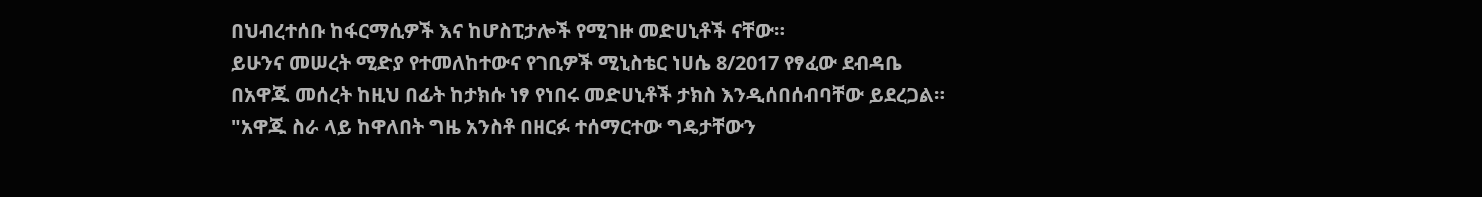በህብረተሰቡ ከፋርማሲዎች እና ከሆስፒታሎች የሚገዙ መድሀኒቶች ናቸው።
ይሁንና መሠረት ሚድያ የተመለከተውና የገቢዎች ሚኒስቴር ነሀሴ 8/2017 የፃፈው ደብዳቤ በአዋጁ መሰረት ከዚህ በፊት ከታክሱ ነፃ የነበሩ መድሀኒቶች ታክስ እንዲሰበሰብባቸው ይደረጋል።
"አዋጁ ስራ ላይ ከዋለበት ግዜ አንስቶ በዘርፉ ተሰማርተው ግዴታቸውን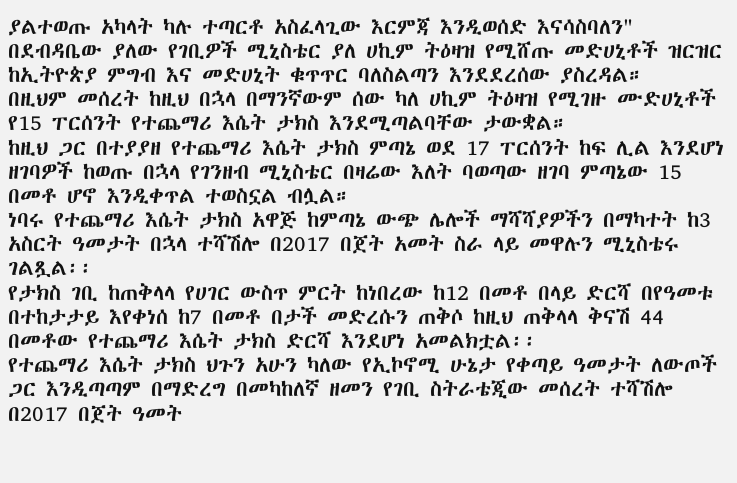ያልተወጡ አካላት ካሉ ተጣርቶ አስፈላጊው እርምጃ እንዲወሰድ እናሳስባለን" በደብዳቤው ያለው የገቢዎች ሚኒስቴር ያለ ሀኪም ትዕዛዝ የሚሸጡ መድሀኒቶች ዝርዝር ከኢትዮጵያ ምግብ እና መድሀኒት ቁጥጥር ባለስልጣን እንደደረሰው ያስረዳል።
በዚህም መሰረት ከዚህ በኋላ በማንኛውም ሰው ካለ ሀኪም ትዕዛዝ የሚገዙ ሙድሀኒቶች የ15 ፐርሰንት የተጨማሪ እሴት ታክስ እንደሚጣልባቸው ታውቋል።
ከዚህ ጋር በተያያዘ የተጨማሪ እሴት ታክስ ምጣኔ ወደ 17 ፐርሰንት ከፍ ሊል እንደሆነ ዘገባዎች ከወጡ በኋላ የገንዘብ ሚኒስቴር በዛሬው እለት ባወጣው ዘገባ ምጣኔው 15 በመቶ ሆኖ እንዲቀጥል ተወስኗል ብሏል።
ነባሩ የተጨማሪ እሴት ታክስ አዋጅ ከምጣኔ ውጭ ሌሎች ማሻሻያዎችን በማካተት ከ3 አስርት ዓመታት በኋላ ተሻሽሎ በ2017 በጀት አመት ስራ ላይ መዋሉን ሚኒስቴሩ ገልጿል፡፡
የታክስ ገቢ ከጠቅላላ የሀገር ውስጥ ምርት ከነበረው ከ12 በመቶ በላይ ድርሻ በየዓመቱ በተከታታይ እየቀነሰ ከ7 በመቶ በታች መድረሱን ጠቅሶ ከዚህ ጠቅላላ ቅናሽ 44 በመቶው የተጨማሪ እሴት ታክስ ድርሻ እንደሆነ አመልክቷል፡፡
የተጨማሪ እሴት ታክስ ህጉን አሁን ካለው የኢኮኖሚ ሁኔታ የቀጣይ ዓመታት ለውጦች ጋር እንዲጣጣም በማድረግ በመካከለኛ ዘመን የገቢ ስትራቴጂው መሰረት ተሻሽሎ በ2017 በጀት ዓመት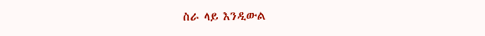ስራ ላይ እንዲውል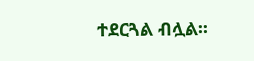ተደርጓል ብሏል፡፡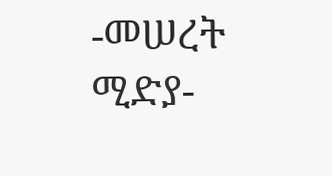-መሠረት ሚድያ-